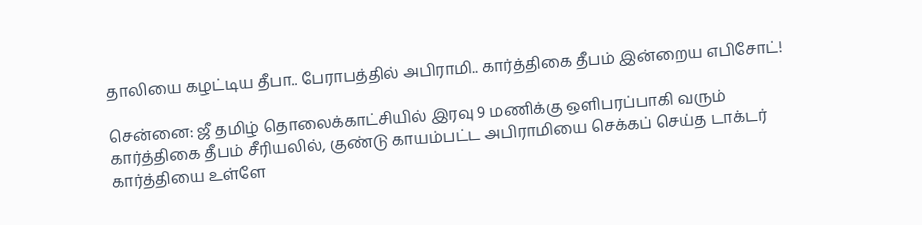தாலியை கழட்டிய தீபா.. பேராபத்தில் அபிராமி.. கார்த்திகை தீபம் இன்றைய எபிசோட்!

சென்னை: ஜீ தமிழ் தொலைக்காட்சியில் இரவு 9 மணிக்கு ஒளிபரப்பாகி வரும் கார்த்திகை தீபம் சீரியலில், குண்டு காயம்பட்ட அபிராமியை செக்கப் செய்த டாக்டர் கார்த்தியை உள்ளே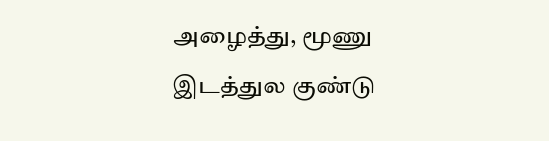அழைத்து, மூணு இடத்துல குண்டு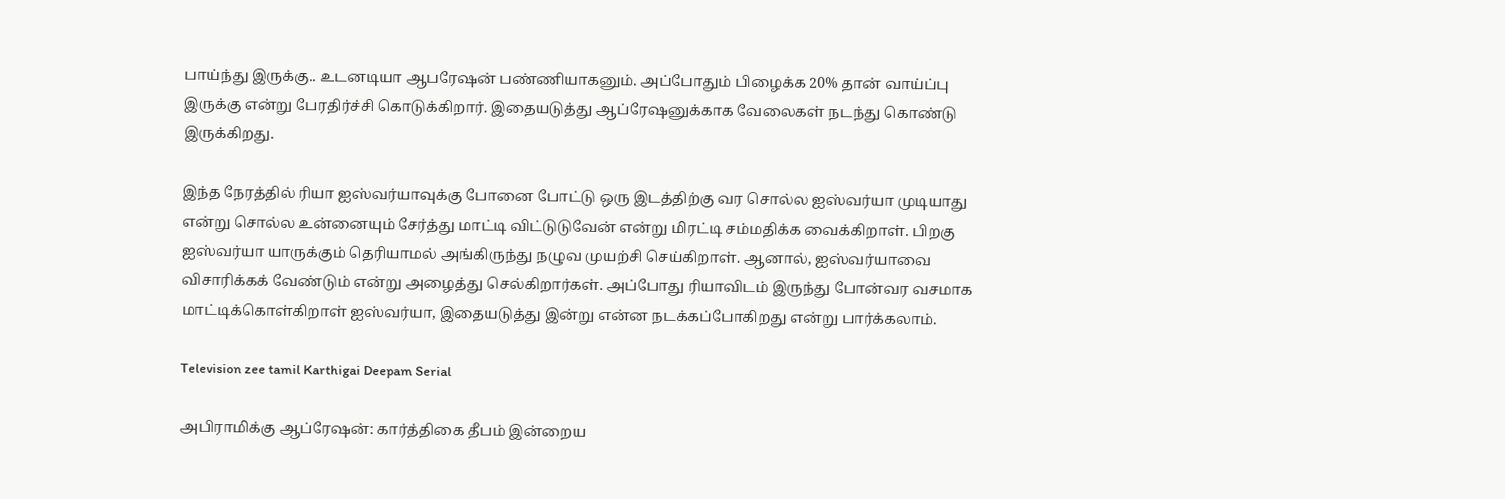பாய்ந்து இருக்கு.. உடனடியா ஆபரேஷன் பண்ணியாகனும். அப்போதும் பிழைக்க 20% தான் வாய்ப்பு இருக்கு என்று பேரதிர்ச்சி கொடுக்கிறார். இதையடுத்து ஆப்ரேஷனுக்காக வேலைகள் நடந்து கொண்டு இருக்கிறது.

இந்த நேரத்தில் ரியா ஐஸ்வர்யாவுக்கு போனை போட்டு ஒரு இடத்திற்கு வர சொல்ல ஐஸ்வர்யா முடியாது என்று சொல்ல உன்னையும் சேர்த்து மாட்டி விட்டுடுவேன் என்று மிரட்டி சம்மதிக்க வைக்கிறாள். பிறகு ஐஸ்வர்யா யாருக்கும் தெரியாமல் அங்கிருந்து நழுவ முயற்சி செய்கிறாள். ஆனால், ஐஸ்வர்யாவை விசாரிக்கக் வேண்டும் என்று அழைத்து செல்கிறார்கள். அப்போது ரியாவிடம் இருந்து போன்வர வசமாக மாட்டிக்கொள்கிறாள் ஐஸ்வர்யா, இதையடுத்து இன்று என்ன நடக்கப்போகிறது என்று பார்க்கலாம்.

Television zee tamil Karthigai Deepam Serial

அபிராமிக்கு ஆப்ரேஷன்: கார்த்திகை தீபம் இன்றைய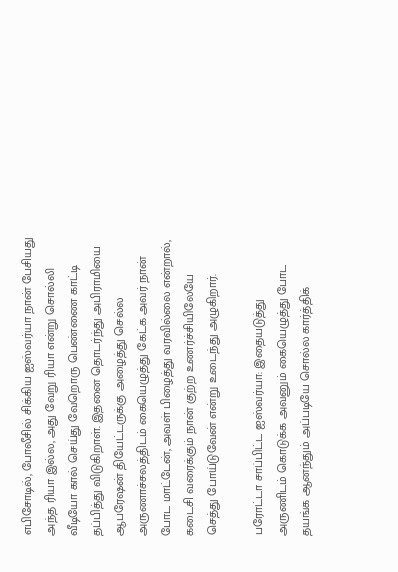எபிசோடில், போலீசில் சிக்கிய ஐஸ்வர்யா நான் பேசியது அந்த ரியா இல்ல, அது வேறு ரியா என்று சொல்லி வீடியோ கால் செய்து வேறொரு பெண்ணை காட்டி தப்பித்து விடுகிறாள். இதனை தொடர்ந்து அபிராமியை ஆபரேஷன் தியேட்டருக்கு அழைத்து செல்ல அருணாச்சலத்திடம் கையெழுத்து கேட்க அவர் நான் போட மாட்டேன், அவள் பிழைத்து வரவில்லை என்றால், கடைசி வரைக்கும் நான் குற்ற உணர்ச்சியிலேயே செத்து போய்டுவேன் என்று உடைந்து அழுகிறார்.

பரோட்டா சாப்பிட்ட ஐஸ்வர்யா: இதையடுத்து அருணிடம் கொடுக்க அவனும் கையெழுத்து போட தயங்க ஆனந்தும் அப்படியே சொல்ல கார்த்திக்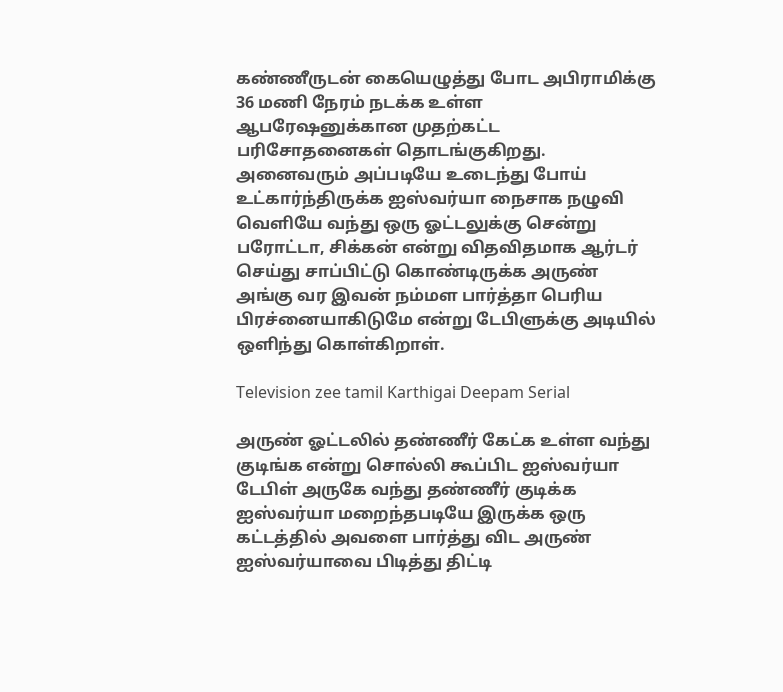கண்ணீருடன் கையெழுத்து போட அபிராமிக்கு 36 மணி நேரம் நடக்க உள்ள ஆபரேஷனுக்கான முதற்கட்ட பரிசோதனைகள் தொடங்குகிறது. அனைவரும் அப்படியே உடைந்து போய் உட்கார்ந்திருக்க ஐஸ்வர்யா நைசாக நழுவி வெளியே வந்து ஒரு ஓட்டலுக்கு சென்று பரோட்டா, சிக்கன் என்று விதவிதமாக ஆர்டர் செய்து சாப்பிட்டு கொண்டிருக்க அருண் அங்கு வர இவன் நம்மள பார்த்தா பெரிய பிரச்னையாகிடுமே என்று டேபிளுக்கு அடியில் ஒளிந்து கொள்கிறாள்.

Television zee tamil Karthigai Deepam Serial

அருண் ஓட்டலில் தண்ணீர் கேட்க உள்ள வந்து குடிங்க என்று சொல்லி கூப்பிட ஐஸ்வர்யா டேபிள் அருகே வந்து தண்ணீர் குடிக்க ஐஸ்வர்யா மறைந்தபடியே இருக்க ஒரு கட்டத்தில் அவளை பார்த்து விட அருண் ஐஸ்வர்யாவை பிடித்து திட்டி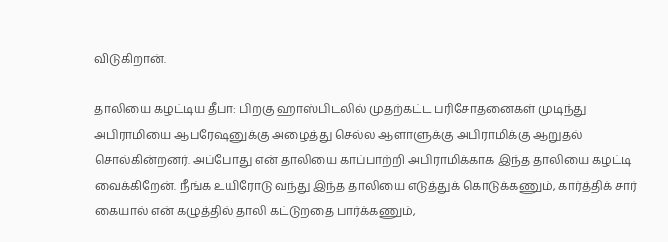விடுகிறான்.

தாலியை கழட்டிய தீபா: பிறகு ஹாஸ்பிடலில் முதற்கட்ட பரிசோதனைகள் முடிந்து அபிராமியை ஆபரேஷனுக்கு அழைத்து செல்ல ஆளாளுக்கு அபிராமிக்கு ஆறுதல் சொல்கின்றனர். அப்போது என் தாலியை காப்பாற்றி அபிராமிக்காக இந்த தாலியை கழட்டி வைக்கிறேன். நீங்க உயிரோடு வந்து இந்த தாலியை எடுத்துக் கொடுக்கணும், கார்த்திக் சார் கையால் என் கழுத்தில் தாலி கட்டுறதை பார்க்கணும்,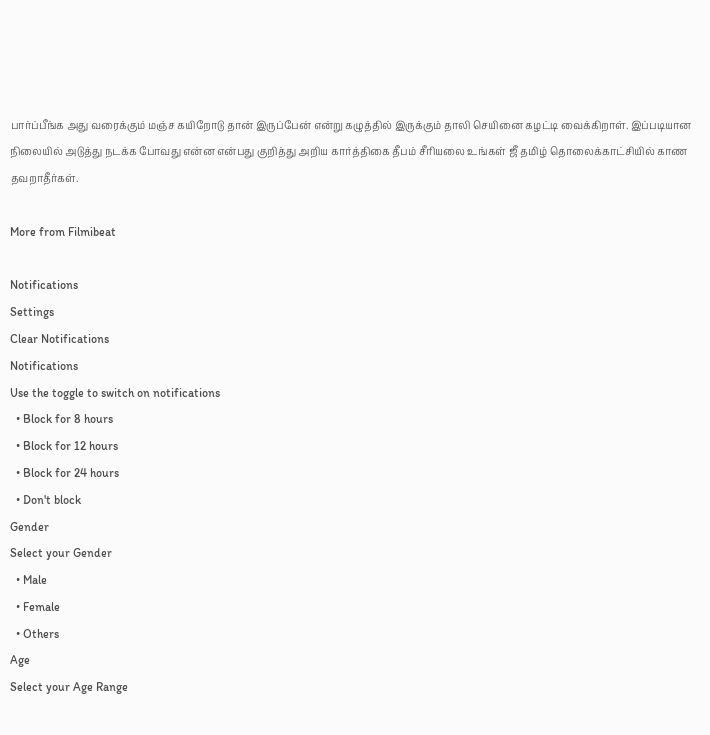பார்ப்பீங்க அது வரைக்கும் மஞ்ச கயிறோடு தான் இருப்பேன் என்று கழுத்தில் இருக்கும் தாலி செயினை கழட்டி வைக்கிறாள். இப்படியான நிலையில் அடுத்து நடக்க போவது என்ன என்பது குறித்து அறிய கார்த்திகை தீபம் சீரியலை உங்கள் ஜீ தமிழ் தொலைக்காட்சியில் காண தவறாதீர்கள்.

More from Filmibeat

Notifications
Settings
Clear Notifications
Notifications
Use the toggle to switch on notifications
  • Block for 8 hours
  • Block for 12 hours
  • Block for 24 hours
  • Don't block
Gender
Select your Gender
  • Male
  • Female
  • Others
Age
Select your Age Range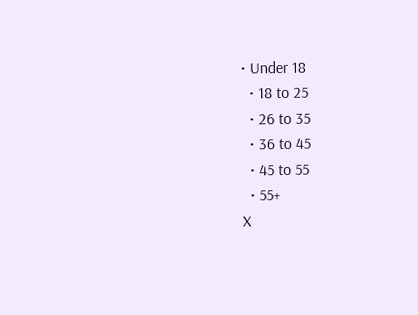• Under 18
  • 18 to 25
  • 26 to 35
  • 36 to 45
  • 45 to 55
  • 55+
X